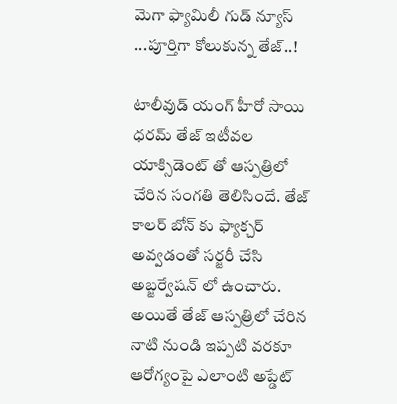మెగా ఫ్యామిలీ గుడ్ న్యూస్ ...పూర్తిగా కోలుకున్న తేజ్..!

టాలీవుడ్ యంగ్ హీరో సాయి ధ‌ర‌మ్ తేజ్ ఇటీవ‌ల యాక్సిడెంట్ తో ఆస్ప‌త్రిలో చేరిన సంగ‌తి తెలిసిందే. తేజ్ కాల‌ర్ బోన్ కు ఫ్యాక్చ‌ర్ అవ్వ‌డంతో స‌ర్జరీ చేసి అబ్జ‌ర్వేష‌న్ లో ఉంచారు. అయితే తేజ్ ఆస్ప‌త్రిలో చేరిన నాటి నుండి ఇప్ప‌టి వ‌ర‌కూ ఆరోగ్యంపై ఎలాంటి అప్డేట్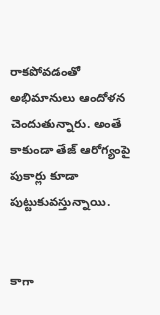రాక‌పోవ‌డంతో అభిమానులు ఆందోళ‌న చెందుతున్నారు. అంతే కాకుండా తేజ్ ఆరోగ్యంపై పుకార్లు కూడా పుట్టుకువ‌స్తున్నాయి.


కాగా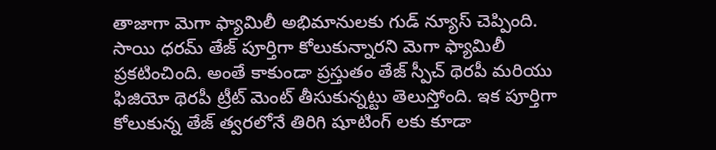తాజాగా మెగా ఫ్యామిలీ అభిమానుల‌కు గుడ్ న్యూస్ చెప్పింది. సాయి ధ‌ర‌మ్ తేజ్ పూర్తిగా కోలుకున్నార‌ని మెగా ఫ్యామిలీ ప్ర‌క‌టించింది. అంతే కాకుండా ప్ర‌స్తుతం తేజ్ స్పీచ్ థెర‌పీ మ‌రియు ఫిజియో థెర‌పీ ట్రీట్ మెంట్ తీసుకున్న‌ట్టు తెలుస్తోంది. ఇక పూర్తిగా కోలుకున్న తేజ్ త్వ‌ర‌లోనే తిరిగి షూటింగ్ ల‌కు కూడా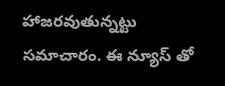హాజ‌ర‌వుతున్న‌ట్టు స‌మాచారం. ఈ న్యూస్ తో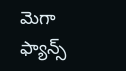మెగా ఫ్యాన్స్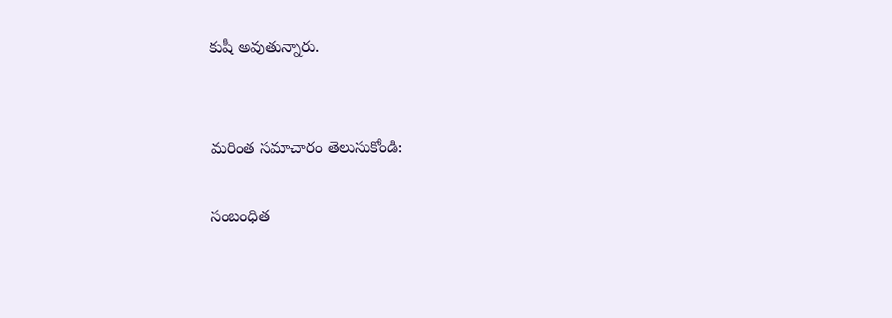కుషీ అవుతున్నారు.


మరింత సమాచారం తెలుసుకోండి:

సంబంధిత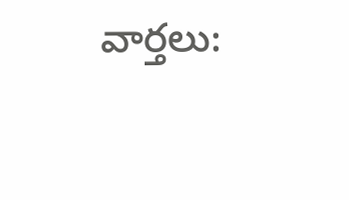వార్తలు: